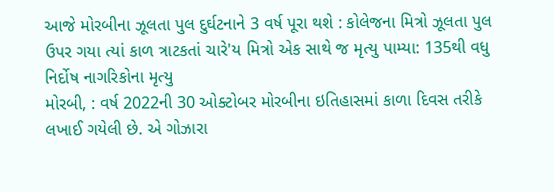આજે મોરબીના ઝૂલતા પુલ દુર્ઘટનાને 3 વર્ષ પૂરા થશે : કોલેજના મિત્રો ઝૂલતા પુલ ઉપર ગયા ત્યાં કાળ ત્રાટકતાં ચારે'ય મિત્રો એક સાથે જ મૃત્યુ પામ્યા: 135થી વધુ નિર્દોષ નાગરિકોના મૃત્યુ
મોરબી, : વર્ષ 2022ની 30 ઓક્ટોબર મોરબીના ઇતિહાસમાં કાળા દિવસ તરીકે લખાઈ ગયેલી છે. એ ગોઝારા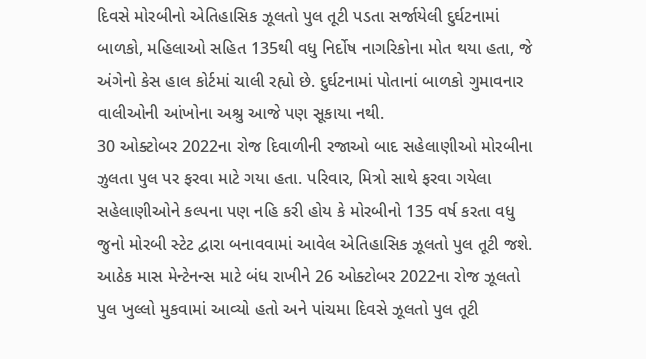દિવસે મોરબીનો એતિહાસિક ઝૂલતો પુલ તૂટી પડતા સર્જાયેલી દુર્ઘટનામાં બાળકો, મહિલાઓ સહિત 135થી વધુ નિર્દોષ નાગરિકોના મોત થયા હતા, જે અંગેનો કેસ હાલ કોર્ટમાં ચાલી રહ્યો છે. દુર્ઘટનામાં પોતાનાં બાળકો ગુમાવનાર વાલીઓની આંખોના અશ્રુ આજે પણ સૂકાયા નથી.
30 ઓક્ટોબર 2022ના રોજ દિવાળીની રજાઓ બાદ સહેલાણીઓ મોરબીના ઝુલતા પુલ પર ફરવા માટે ગયા હતા. પરિવાર, મિત્રો સાથે ફરવા ગયેલા સહેલાણીઓને કલ્પના પણ નહિ કરી હોય કે મોરબીનો 135 વર્ષ કરતા વધુ જુનો મોરબી સ્ટેટ દ્વારા બનાવવામાં આવેલ એતિહાસિક ઝૂલતો પુલ તૂટી જશે. આઠેક માસ મેન્ટેનન્સ માટે બંધ રાખીને 26 ઓક્ટોબર 2022ના રોજ ઝૂલતો પુલ ખુલ્લો મુકવામાં આવ્યો હતો અને પાંચમા દિવસે ઝૂલતો પુલ તૂટી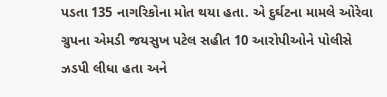પડતા 135 નાગરિકોના મોત થયા હતા. એ દુર્ઘટના મામલે ઓરેવા ગ્રુપના એમડી જયસુખ પટેલ સહીત 10 આરોપીઓને પોલીસે ઝડપી લીધા હતા અને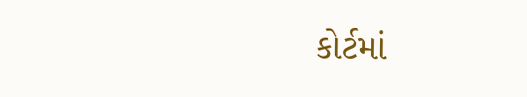કોર્ટમાં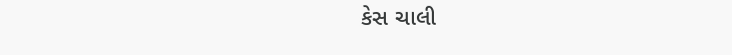કેસ ચાલી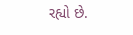રહ્યો છે.